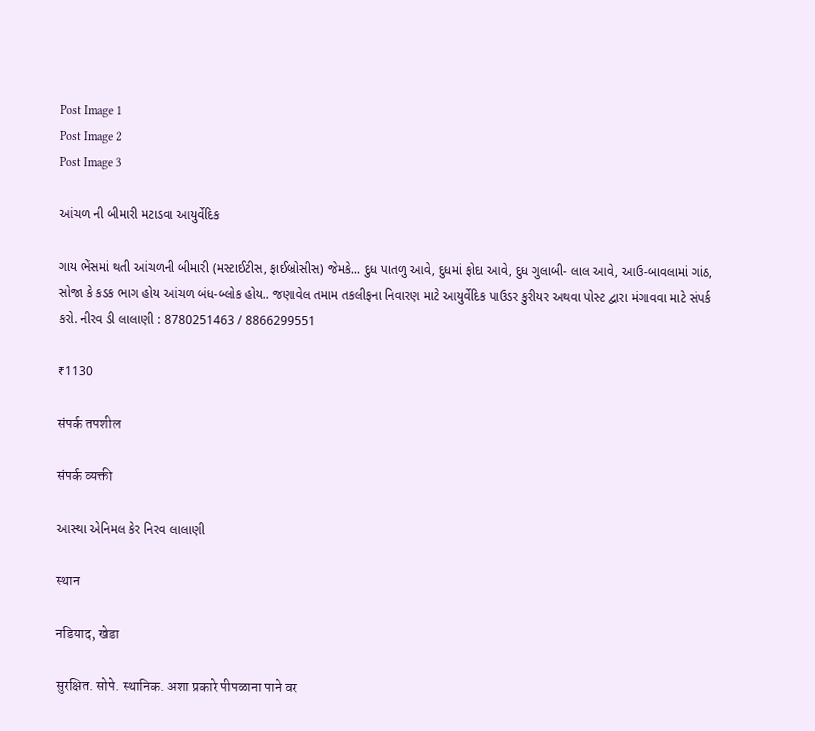Post Image 1
Post Image 2
Post Image 3

આંચળ ની બીમારી મટાડવા આયુર્વેદિક

ગાય ભેંસમાં થતી આંચળની બીમારી (મસ્ટાઈટીસ, ફાઈબ્રોસીસ) જેમકે... દુધ પાતળુ આવે, દુધમાં ફોદા આવે, દુધ ગુલાબી- લાલ આવે, આઉ-બાવલામાં ગાંઠ, સોજા કે કડક ભાગ હોય આંચળ બંધ-બ્લોક હોય.. જણાવેલ તમામ તકલીફના નિવારણ માટે આયુર્વેદિક પાઉડર કુરીયર અથવા પોસ્ટ દ્વારા મંગાવવા માટે સંપર્ક કરો. નીરવ ડી લાલાણી : 8780251463 / 8866299551

₹1130

संपर्क तपशील

संपर्क व्यक्ती

આસ્થા એનિમલ કેર નિરવ લાલાણી

स्थान

नडियाद, खेडा

सुरक्षित. सोपे. स्थानिक. अशा प्रकारे पीपळाना पाने वर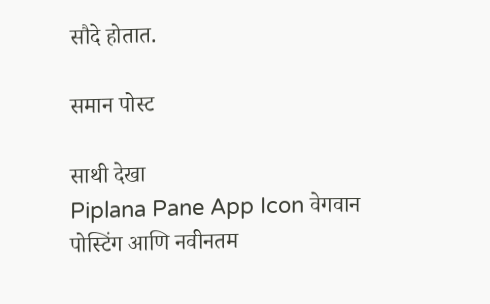सौदे होतात.

समान पोस्ट

साथी देखा
Piplana Pane App Icon वेगवान पोस्टिंग आणि नवीनतम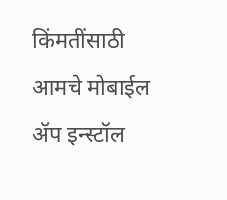किंमतींसाठी आमचे मोबाईल ॲप इन्स्टॉल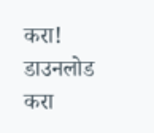करा!
डाउनलोड करा